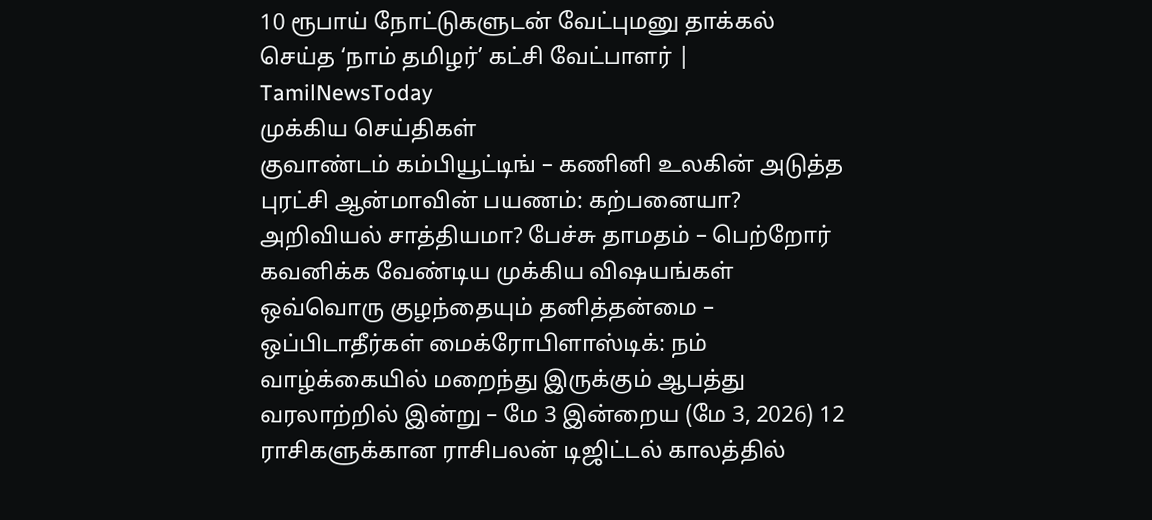10 ரூபாய் நோட்டுகளுடன் வேட்புமனு தாக்கல் செய்த ‘நாம் தமிழர்’ கட்சி வேட்பாளர் | TamilNewsToday
முக்கிய செய்திகள்
குவாண்டம் கம்பியூட்டிங் – கணினி உலகின் அடுத்த புரட்சி ஆன்மாவின் பயணம்: கற்பனையா? அறிவியல் சாத்தியமா? பேச்சு தாமதம் – பெற்றோர் கவனிக்க வேண்டிய முக்கிய விஷயங்கள் ஒவ்வொரு குழந்தையும் தனித்தன்மை – ஒப்பிடாதீர்கள் மைக்ரோபிளாஸ்டிக்: நம் வாழ்க்கையில் மறைந்து இருக்கும் ஆபத்து வரலாற்றில் இன்று – மே 3 இன்றைய (மே 3, 2026) 12 ராசிகளுக்கான ராசிபலன் டிஜிட்டல் காலத்தில்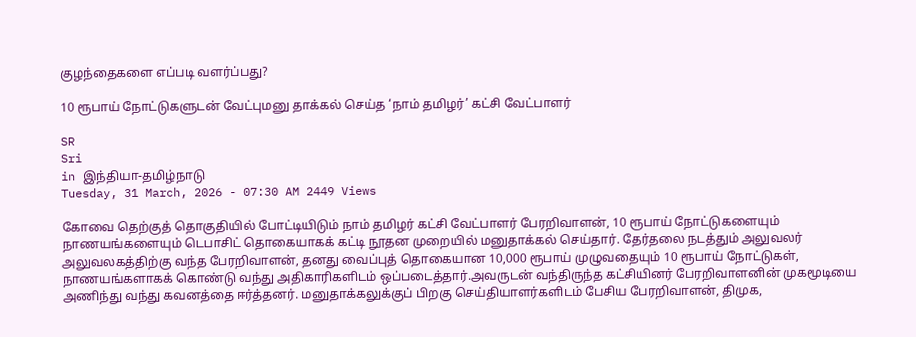குழந்தைகளை எப்படி வளர்ப்பது?

10 ரூபாய் நோட்டுகளுடன் வேட்புமனு தாக்கல் செய்த ‘நாம் தமிழர்’ கட்சி வேட்பாளர்

SR
Sri
in இந்தியா-தமிழ்நாடு
Tuesday, 31 March, 2026 - 07:30 AM 2449 Views

கோவை தெற்குத் தொகுதியில் போட்டியிடும் நாம் தமிழர் கட்சி வேட்பாளர் பேரறிவாளன், 10 ரூபாய் நோட்டுகளையும் நாணயங்களையும் டெபாசிட் தொகையாகக் கட்டி நூதன முறையில் மனுதாக்கல் செய்தார். தேர்தலை நடத்தும் அலுவலர் அலுவலகத்திற்கு வந்த பேரறிவாளன், தனது வைப்புத் தொகையான 10,000 ரூபாய் முழுவதையும் 10 ரூபாய் நோட்டுகள், நாணயங்களாகக் கொண்டு வந்து அதிகாரிகளிடம் ஒப்படைத்தார்.அவருடன் வந்திருந்த கட்சியினர் பேரறிவாளனின் முகமூடியை அணிந்து வந்து கவனத்தை ஈர்த்தனர். மனுதாக்கலுக்குப் பிறகு செய்தியாளர்களிடம் பேசிய பேரறிவாளன், திமுக,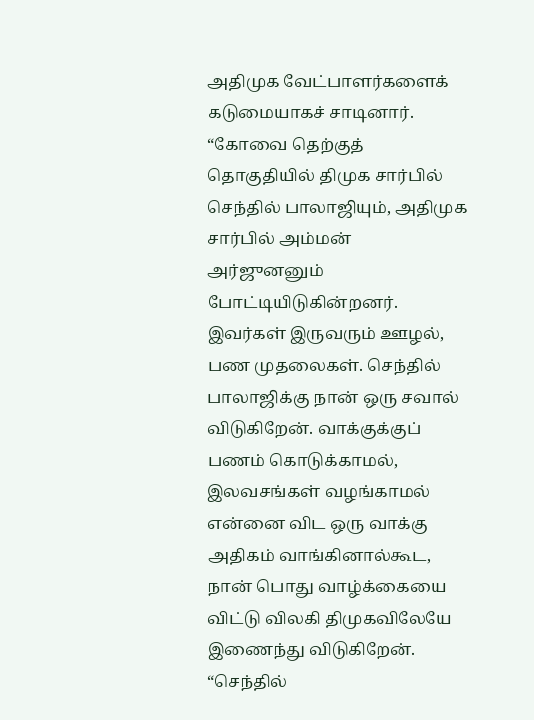அதிமுக வேட்பாளர்களைக் கடுமையாகச் சாடினார். “கோவை தெற்குத் தொகுதியில் திமுக சார்பில் செந்தில் பாலாஜியும், அதிமுக சார்பில் அம்மன் அர்ஜுனனும் போட்டியிடுகின்றனர். இவர்கள் இருவரும் ஊழல், பண முதலைகள். செந்தில் பாலாஜிக்கு நான் ஒரு சவால் விடுகிறேன். வாக்குக்குப் பணம் கொடுக்காமல், இலவசங்கள் வழங்காமல் என்னை விட ஒரு வாக்கு அதிகம் வாங்கினால்கூட, நான் பொது வாழ்க்கையை விட்டு விலகி திமுகவிலேயே இணைந்து விடுகிறேன். “செந்தில்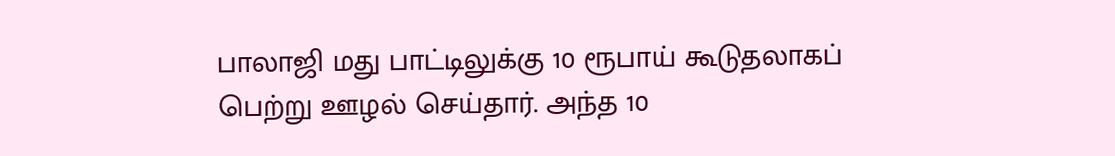பாலாஜி மது பாட்டிலுக்கு 10 ரூபாய் கூடுதலாகப் பெற்று ஊழல் செய்தார். அந்த 10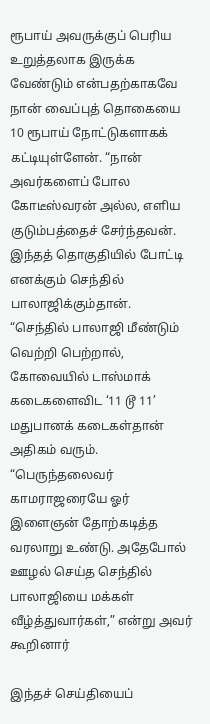ரூபாய் அவருக்குப் பெரிய உறுத்தலாக இருக்க வேண்டும் என்பதற்காகவே நான் வைப்புத் தொகையை 10 ரூபாய் நோட்டுகளாகக் கட்டியுள்ளேன். “நான் அவர்களைப் போல கோடீஸ்வரன் அல்ல, எளிய குடும்பத்தைச் சேர்ந்தவன். இந்தத் தொகுதியில் போட்டி எனக்கும் செந்தில் பாலாஜிக்கும்தான். “செந்தில் பாலாஜி மீண்டும் வெற்றி பெற்றால், கோவையில் டாஸ்மாக் கடைகளைவிட ‘11 டூ 11’ மதுபானக் கடைகள்தான் அதிகம் வரும். “பெருந்தலைவர் காமராஜரையே ஓர் இளைஞன் தோற்கடித்த வரலாறு உண்டு. அதேபோல் ஊழல் செய்த செந்தில் பாலாஜியை மக்கள் வீழ்த்துவார்கள்,” என்று அவர் கூறினார்

இந்தச் செய்தியைப்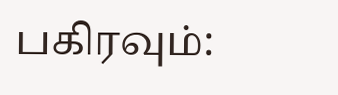பகிரவும்: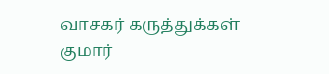வாசகர் கருத்துக்கள்
குமார்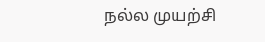நல்ல முயற்சி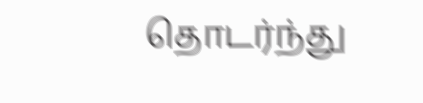தொடர்ந்து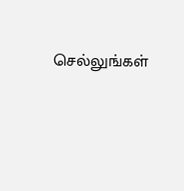செல்லுங்கள்